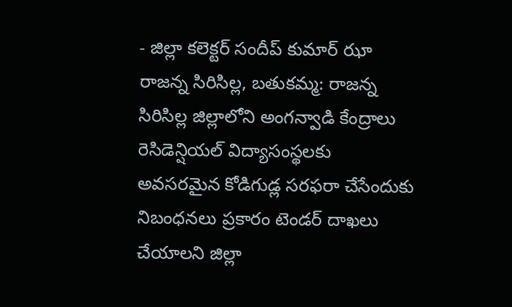- జిల్లా కలెక్టర్ సందీప్ కుమార్ ఝా
రాజన్న సిరిసిల్ల, బతుకమ్మ: రాజన్న సిరిసిల్ల జిల్లాలోని అంగన్వాడి కేంద్రాలు రెసిడెన్షియల్ విద్యాసంస్థలకు అవసరమైన కోడిగుడ్ల సరఫరా చేసేందుకు నిబంధనలు ప్రకారం టెండర్ దాఖలు చేయాలని జిల్లా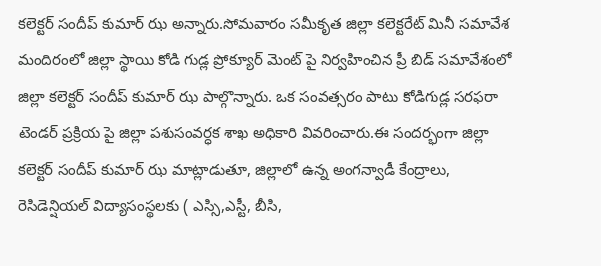కలెక్టర్ సందీప్ కుమార్ ఝ అన్నారు.సోమవారం సమీకృత జిల్లా కలెక్టరేట్ మినీ సమావేశ మందిరంలో జిల్లా స్థాయి కోడి గుడ్ల ప్రోక్యూర్ మెంట్ పై నిర్వహించిన ప్రీ బిడ్ సమావేశంలో జిల్లా కలెక్టర్ సందీప్ కుమార్ ఝ పాల్గొన్నారు. ఒక సంవత్సరం పాటు కోడిగుడ్ల సరఫరా టెండర్ ప్రక్రియ పై జిల్లా పశుసంవర్ధక శాఖ అధికారి వివరించారు.ఈ సందర్భంగా జిల్లా కలెక్టర్ సందీప్ కుమార్ ఝ మాట్లాడుతూ, జిల్లాలో ఉన్న అంగన్వాడీ కేంద్రాలు, రెసిడెన్షియల్ విద్యాసంస్థలకు ( ఎస్సి,ఎస్టీ, బీసి,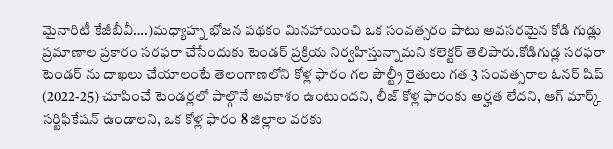మైనారిటీ కేజీబీవీ….)మధ్యాహ్న భోజన పథకం మినహాయించి ఒక సంవత్సరం పాటు అవసరమైన కోడి గుడ్లు ప్రమాణాల ప్రకారం సరఫరా చేసేందుకు టెండర్ ప్రక్రియ నిర్వహిస్తున్నామని కలెక్టర్ తెలిపారు.కోడిగుడ్ల సరఫరా టెండర్ ను దాఖలు చేయాలంటే తెలంగాణలోని కోళ్ల ఫారం గల పౌల్ట్రీ రైతులు గత 3 సంవత్సరాల ఓనర్ షిప్ (2022-25) చూపించే టెండర్లలో పాల్గొనే అవకాశం ఉంటుందని, లీజ్ కోళ్ల ఫారంకు అర్హత లేదని, ఆగ్ మార్క్ సర్టిఫికేషన్ ఉండాలని, ఒక కోళ్ల ఫారం 8 జిల్లాల వరకు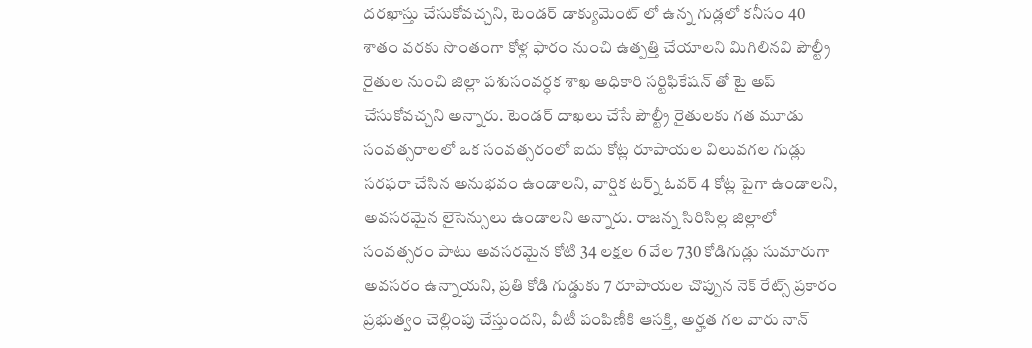దరఖాస్తు చేసుకోవచ్చని, టెండర్ డాక్యుమెంట్ లో ఉన్న గుడ్లలో కనీసం 40 శాతం వరకు సొంతంగా కోళ్ల ఫారం నుంచి ఉత్పత్తి చేయాలని మిగిలినవి పౌల్ట్రీ రైతుల నుంచి జిల్లా పశుసంవర్ధక శాఖ అధికారి సర్టిఫికేషన్ తో టై అప్ చేసుకోవచ్చని అన్నారు. టెండర్ దాఖలు చేసే పౌల్ట్రీ రైతులకు గత మూడు సంవత్సరాలలో ఒక సంవత్సరంలో ఐదు కోట్ల రూపాయల విలువగల గుడ్లు సరఫరా చేసిన అనుభవం ఉండాలని, వార్షిక టర్న్ ఓవర్ 4 కోట్ల పైగా ఉండాలని, అవసరమైన లైసెన్సులు ఉండాలని అన్నారు. రాజన్న సిరిసిల్ల జిల్లాలో సంవత్సరం పాటు అవసరమైన కోటి 34 లక్షల 6 వేల 730 కోడిగుడ్లు సుమారుగా అవసరం ఉన్నాయని, ప్రతి కోడి గుడ్డుకు 7 రూపాయల చొప్పున నెక్ రేట్స్ ప్రకారం ప్రభుత్వం చెల్లింపు చేస్తుందని, వీటీ పంపిణీకి ఆసక్తి, అర్హత గల వారు నాన్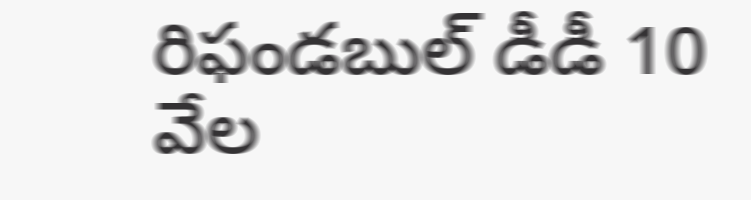రిఫండబుల్ డీడీ 10 వేల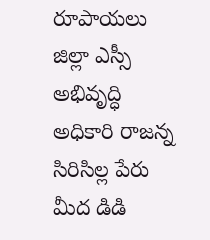రూపాయలు జిల్లా ఎస్సీ అభివృద్ధి అధికారి రాజన్న సిరిసిల్ల పేరు మీద డిడి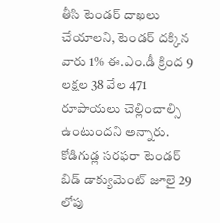తీసి టెండర్ దాఖలు చేయాలని, టెండర్ దక్కిన వారు 1% ఈ.ఎం.డీ క్రింద 9 లక్షల 38 వేల 471 రూపాయలు చెల్లించాల్సి ఉంటుందని అన్నారు. కోడిగుడ్ల సరఫరా టెండర్ బిడ్ డాక్యుమెంట్ జూలై 29 లోపు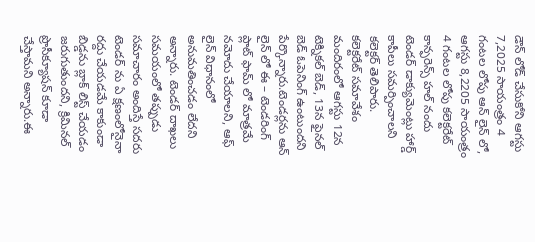డౌన్ లోడ్ చేసుకోని ఆగస్టు 7,2025 సాయంత్రం 4 గంటల లోపు ఆన్ లైన్ లో, ఆగస్టు 8,2205 సాయంత్రం 4 గంటల లోపు కలెక్టరేట్ కాన్ఫరెన్స్ హల్ నందు టెండర్ డాక్యుమెంట్లు హార్డ్ కాపీలు సమర్పించాలని కలెక్టర్ తెలిపారు.
కలెక్టరేట్ సమావేశం మందిరంలో ఆగస్టు 12న టెక్నికల్ బెడ్, 13న ఫైనల్ బెడ్ ఓపెనింగ్ ఉంటుందని పేర్కొన్నారు.టెండర్లను ఆన్ లైన్ లో ఈ – టెండరింగ్ ప్లాట్ ఫామ్ లో మాత్రమే నమోదు చేయాలని, ఆఫ్ లైన్ విధానంలో అనుమతించడం లేదని అన్నారు. టెండర్ దాఖలు సమయంలో తప్పుడు సమాచారం అందిస్తే సదరు టెండర్ ను ఏ క్షణంలోనైనా రద్దు చేయడమే కాకుండా బిడ్డను బ్లాక్ లిస్ట్ చేయడం జరుగుతుందని, క్రిమినల్ ప్రొసీక్యూషన్ కూడా చేస్తామని అన్నారు.ఈ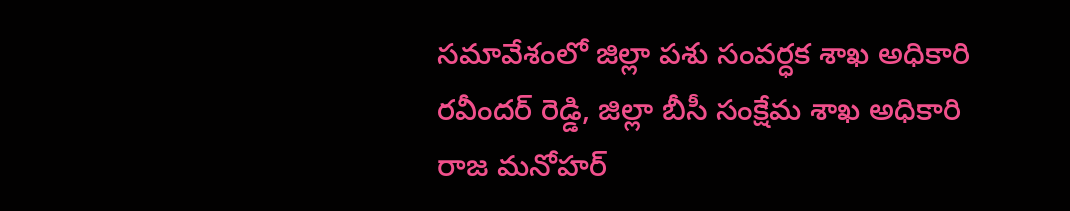సమావేశంలో జిల్లా పశు సంవర్ధక శాఖ అధికారి రవీందర్ రెడ్డి, జిల్లా బీసీ సంక్షేమ శాఖ అధికారి రాజ మనోహర్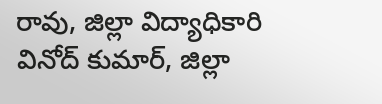రావు, జిల్లా విద్యాధికారి వినోద్ కుమార్, జిల్లా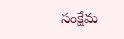సంక్షేమ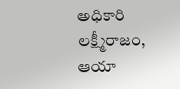అధికారి లక్ష్మీరాజం, ఆయా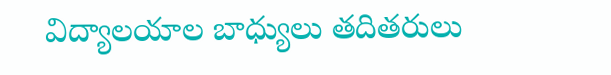విద్యాలయాల బాధ్యులు తదితరులు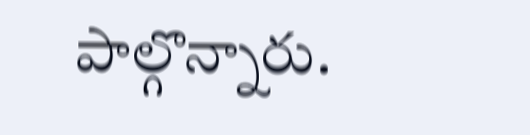పాల్గొన్నారు.